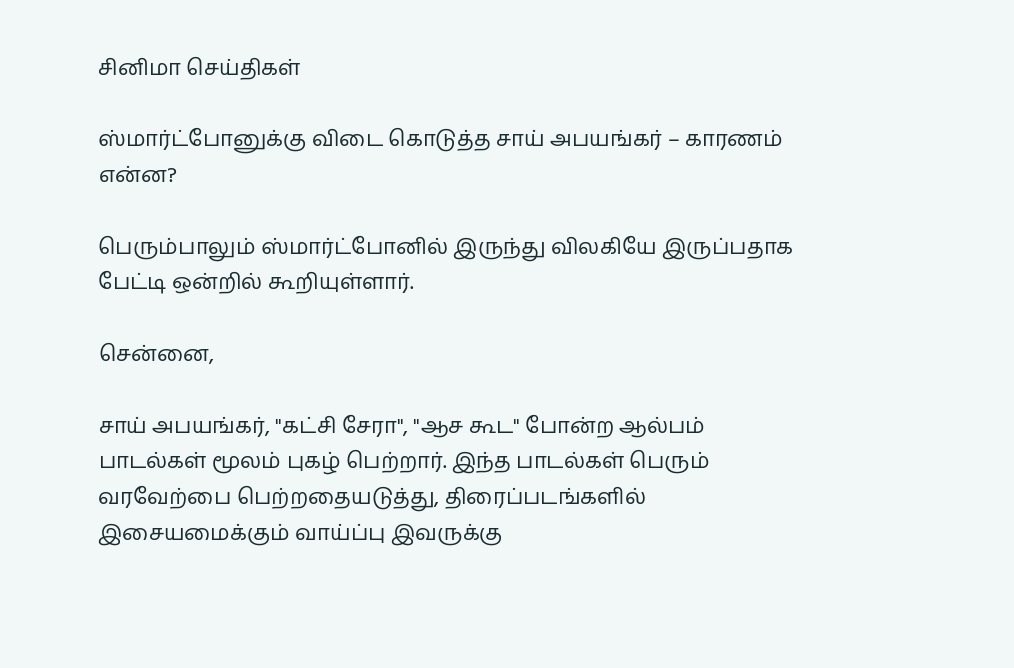சினிமா செய்திகள்

ஸ்மார்ட்போனுக்கு விடை கொடுத்த சாய் அபயங்கர் – காரணம் என்ன?

பெரும்பாலும் ஸ்மார்ட்போனில் இருந்து விலகியே இருப்பதாக பேட்டி ஒன்றில் கூறியுள்ளார்.

சென்னை,

சாய் அபயங்கர், "கட்சி சேரா", "ஆச கூட" போன்ற ஆல்பம் பாடல்கள் மூலம் புகழ் பெற்றார். இந்த பாடல்கள் பெரும் வரவேற்பை பெற்றதையடுத்து, திரைப்படங்களில் இசையமைக்கும் வாய்ப்பு இவருக்கு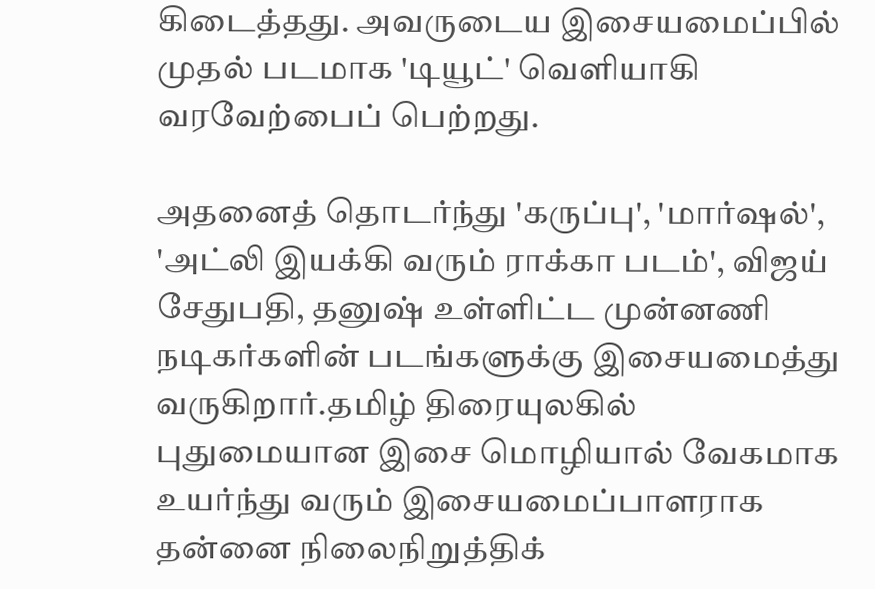கிடைத்தது. அவருடைய இசையமைப்பில் முதல் படமாக 'டியூட்' வெளியாகி வரவேற்பைப் பெற்றது.

அதனைத் தொடர்ந்து 'கருப்பு', 'மார்ஷல்', 'அட்லி இயக்கி வரும் ராக்கா படம்', விஜய் சேதுபதி, தனுஷ் உள்ளிட்ட முன்னணி நடிகர்களின் படங்களுக்கு இசையமைத்து வருகிறார்.தமிழ் திரையுலகில் புதுமையான இசை மொழியால் வேகமாக உயர்ந்து வரும் இசையமைப்பாளராக தன்னை நிலைநிறுத்திக்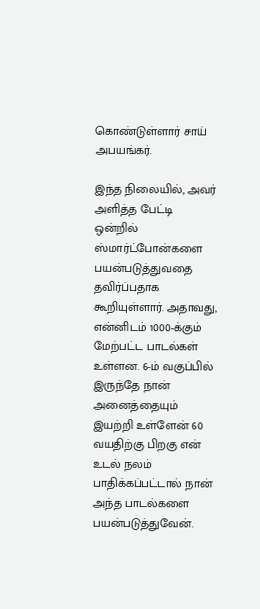கொண்டுள்ளார் சாய் அபயங்கர்.

இந்த நிலையில், அவர் அளித்த பேட்டி ஒன்றில் ஸ்மார்ட்போன்களை பயன்படுத்துவதை தவிர்ப்பதாக கூறியுள்ளார். அதாவது, என்னிடம் 1000-க்கும் மேற்பட்ட பாடல்கள் உள்ளன. 6-ம் வகுப்பில் இருந்தே நான் அனைத்தையும் இயற்றி உள்ளேன் 60 வயதிற்கு பிறகு என் உடல் நலம் பாதிக்கப்பட்டால் நான் அந்த பாடல்களை பயன்படுத்துவேன்.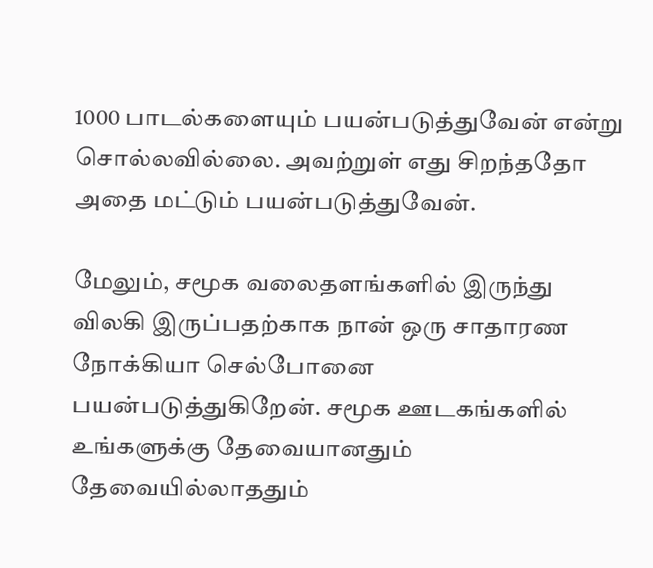1000 பாடல்களையும் பயன்படுத்துவேன் என்று சொல்லவில்லை. அவற்றுள் எது சிறந்ததோ அதை மட்டும் பயன்படுத்துவேன்.

மேலும், சமூக வலைதளங்களில் இருந்து விலகி இருப்பதற்காக நான் ஒரு சாதாரண நோக்கியா செல்போனை பயன்படுத்துகிறேன். சமூக ஊடகங்களில் உங்களுக்கு தேவையானதும் தேவையில்லாததும்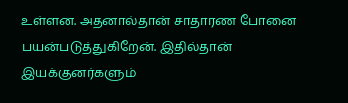உள்ளன. அதனால்தான் சாதாரண போனை பயன்படுத்துகிறேன். இதில்தான் இயக்குனர்களும்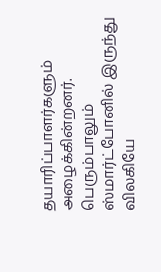தயாரிப்பாளர்களும் அழைக்கின்றனர். பெரும்பாலும் ஸ்மார்ட்போனில் இருந்து விலகியே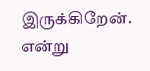இருக்கிறேன். என்று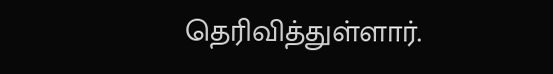தெரிவித்துள்ளார்.